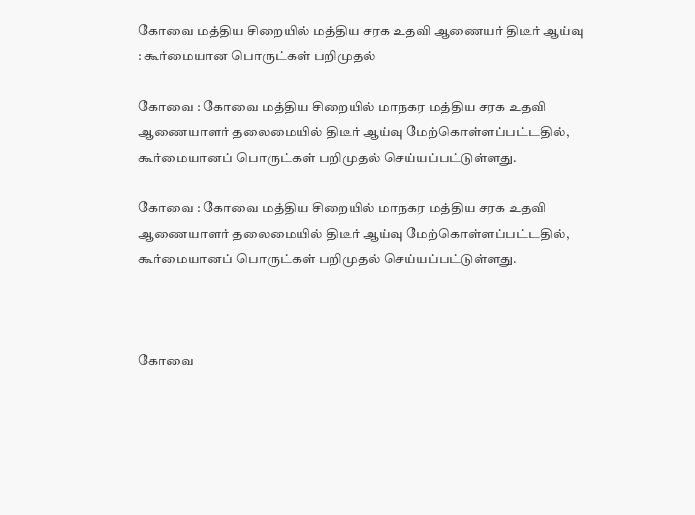கோவை மத்திய சிறையில் மத்திய சரக உதவி ஆணையர் திடீர் ஆய்வு : கூர்மையான பொருட்கள் பறிமுதல்

கோவை : கோவை மத்திய சிறையில் மாநகர மத்திய சரக உதவி ஆணையாளர் தலைமையில் திடீர் ஆய்வு மேற்கொள்ளப்பட்டதில், கூர்மையானப் பொருட்கள் பறிமுதல் செய்யப்பட்டுள்ளது.

கோவை : கோவை மத்திய சிறையில் மாநகர மத்திய சரக உதவி ஆணையாளர் தலைமையில் திடீர் ஆய்வு மேற்கொள்ளப்பட்டதில், கூர்மையானப் பொருட்கள் பறிமுதல் செய்யப்பட்டுள்ளது.



கோவை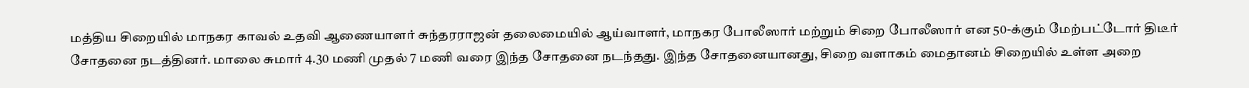மத்திய சிறையில் மாநகர காவல் உதவி ஆணையாளர் சுந்தரராஜன் தலைமையில் ஆய்வாளர், மாநகர போலீஸார் மற்றும் சிறை போலீஸார் என 50-க்கும் மேற்பட்டோர் திடீர் சோதனை நடத்தினர். மாலை சுமார் 4.30 மணி முதல் 7 மணி வரை இந்த சோதனை நடந்தது. இந்த சோதனையானது, சிறை வளாகம் மைதானம் சிறையில் உள்ள அறை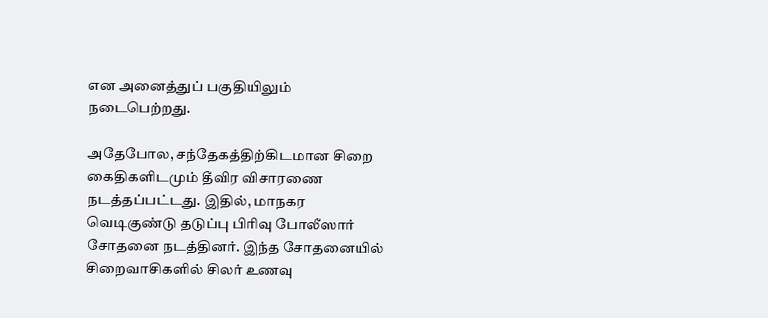என அனைத்துப் பகுதியிலும் நடைபெற்றது.

அதேபோல, சந்தேகத்திற்கிடமான சிறை கைதிகளிடமும் தீவிர விசாரணை நடத்தப்பட்டது. இதில், மாநகர வெடிகுண்டு தடுப்பு பிரிவு போலீஸார் சோதனை நடத்தினர். இந்த சோதனையில் சிறைவாசிகளில் சிலர் உணவு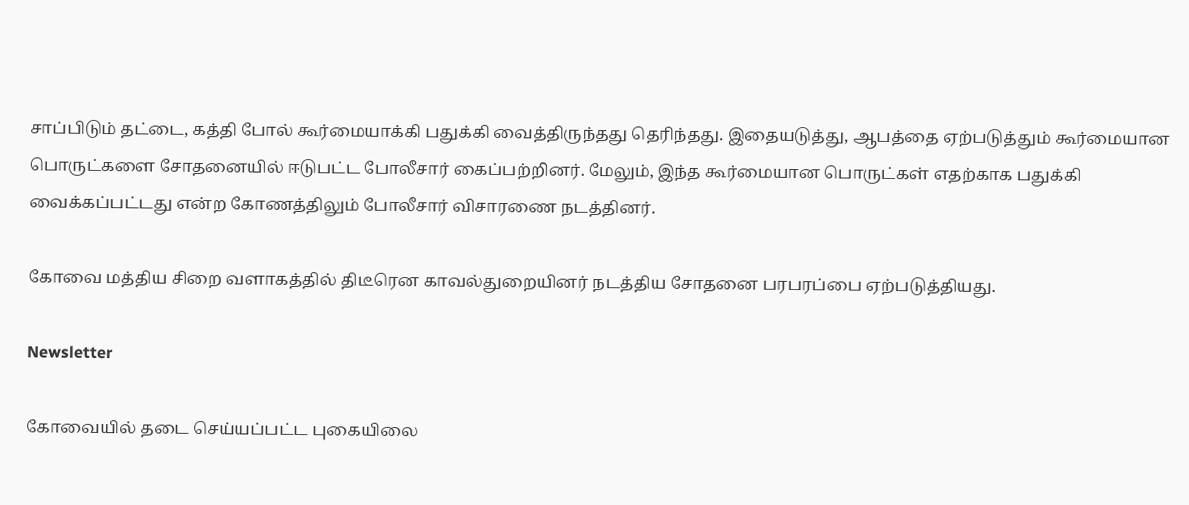சாப்பிடும் தட்டை, கத்தி போல் கூர்மையாக்கி பதுக்கி வைத்திருந்தது தெரிந்தது. இதையடுத்து, ஆபத்தை ஏற்படுத்தும் கூர்மையான பொருட்களை சோதனையில் ஈடுபட்ட போலீசார் கைப்பற்றினர். மேலும், இந்த கூர்மையான பொருட்கள் எதற்காக பதுக்கி வைக்கப்பட்டது என்ற கோணத்திலும் போலீசார் விசாரணை நடத்தினர்.

கோவை மத்திய சிறை வளாகத்தில் திடீரென காவல்துறையினர் நடத்திய சோதனை பரபரப்பை ஏற்படுத்தியது.

Newsletter

கோவையில் தடை செய்யப்பட்ட புகையிலை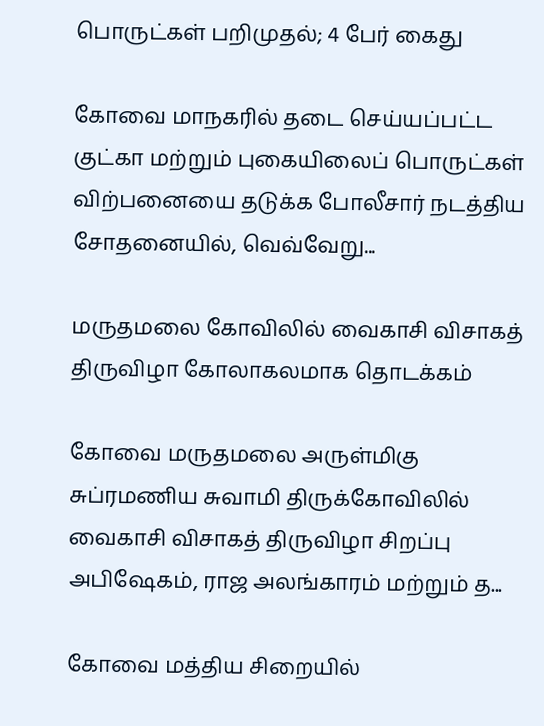பொருட்கள் பறிமுதல்; 4 பேர் கைது

கோவை மாநகரில் தடை செய்யப்பட்ட குட்கா மற்றும் புகையிலைப் பொருட்கள் விற்பனையை தடுக்க போலீசார் நடத்திய சோதனையில், வெவ்வேறு...

மருதமலை கோவிலில் வைகாசி விசாகத் திருவிழா கோலாகலமாக தொடக்கம்

கோவை மருதமலை அருள்மிகு சுப்ரமணிய சுவாமி திருக்கோவிலில் வைகாசி விசாகத் திருவிழா சிறப்பு அபிஷேகம், ராஜ அலங்காரம் மற்றும் த...

கோவை மத்திய சிறையில்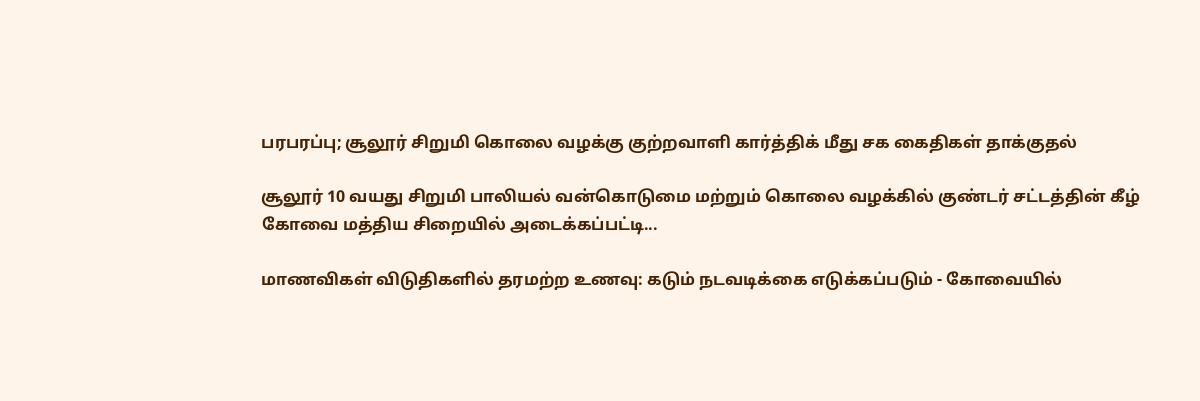பரபரப்பு; சூலூர் சிறுமி கொலை வழக்கு குற்றவாளி கார்த்திக் மீது சக கைதிகள் தாக்குதல்

சூலூர் 10 வயது சிறுமி பாலியல் வன்கொடுமை மற்றும் கொலை வழக்கில் குண்டர் சட்டத்தின் கீழ் கோவை மத்திய சிறையில் அடைக்கப்பட்டி...

மாணவிகள் விடுதிகளில் தரமற்ற உணவு: கடும் நடவடிக்கை எடுக்கப்படும் - கோவையில்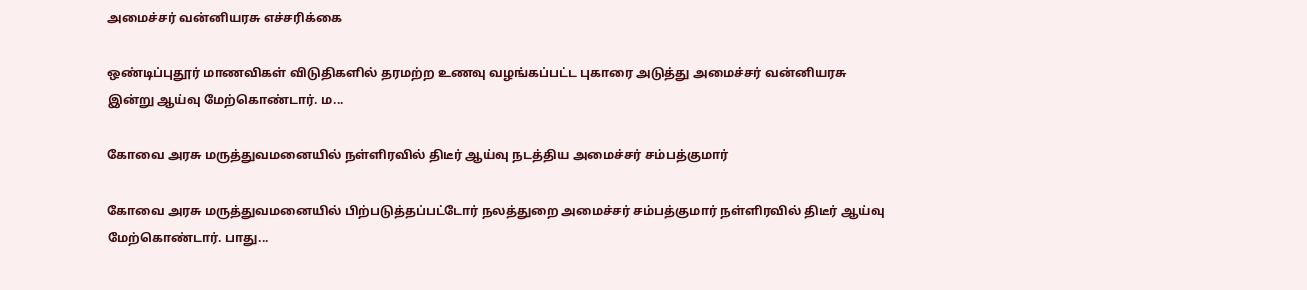அமைச்சர் வன்னியரசு எச்சரிக்கை

ஒண்டிப்புதூர் மாணவிகள் விடுதிகளில் தரமற்ற உணவு வழங்கப்பட்ட புகாரை அடுத்து அமைச்சர் வன்னியரசு இன்று ஆய்வு மேற்கொண்டார். ம...

கோவை அரசு மருத்துவமனையில் நள்ளிரவில் திடீர் ஆய்வு நடத்திய அமைச்சர் சம்பத்குமார்

கோவை அரசு மருத்துவமனையில் பிற்படுத்தப்பட்டோர் நலத்துறை அமைச்சர் சம்பத்குமார் நள்ளிரவில் திடீர் ஆய்வு மேற்கொண்டார். பாது...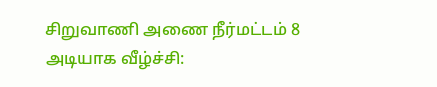சிறுவாணி அணை நீர்மட்டம் 8 அடியாக வீழ்ச்சி: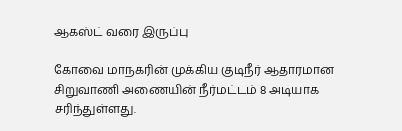ஆகஸ்ட் வரை இருப்பு

கோவை மாநகரின் முக்கிய குடிநீர் ஆதாரமான சிறுவாணி அணையின் நீர்மட்டம் 8 அடியாக சரிந்துள்ளது.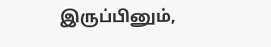இருப்பினும்,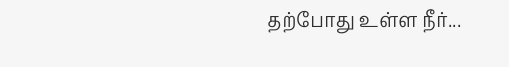தற்போது உள்ள நீர்...